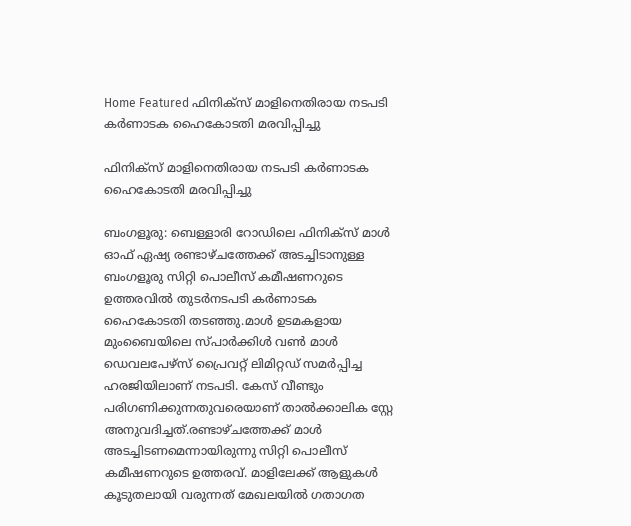Home Featured ഫിനിക്സ് മാളിനെതിരായ നടപടി കര്‍ണാടക ഹൈകോടതി മരവിപ്പിച്ചു

ഫിനിക്സ് മാളിനെതിരായ നടപടി കര്‍ണാടക ഹൈകോടതി മരവിപ്പിച്ചു

ബംഗളൂരു: ബെള്ളാരി റോഡിലെ ഫിനിക്സ് മാള്‍ ഓഫ് ഏഷ്യ രണ്ടാഴ്ചത്തേക്ക് അടച്ചിടാനുള്ള ബംഗളൂരു സിറ്റി പൊലീസ് കമീഷണറുടെ ഉത്തരവില്‍ തുടര്‍നടപടി കര്‍ണാടക ഹൈകോടതി തടഞ്ഞു.മാള്‍ ഉടമകളായ മുംബൈയിലെ സ്പാര്‍ക്കിള്‍ വണ്‍ മാള്‍ ഡെവലപേഴ്സ് പ്രൈവറ്റ് ലിമിറ്റഡ് സമര്‍പ്പിച്ച ഹരജിയിലാണ് നടപടി. കേസ് വീണ്ടും പരിഗണിക്കുന്നതുവരെയാണ് താല്‍ക്കാലിക സ്റ്റേ അനുവദിച്ചത്.രണ്ടാഴ്ചത്തേക്ക് മാള്‍ അടച്ചിടണമെന്നായിരുന്നു സിറ്റി പൊലീസ് കമീഷണറുടെ ഉത്തരവ്. മാളിലേക്ക് ആളുകള്‍ കൂടുതലായി വരുന്നത് മേഖലയില്‍ ഗതാഗത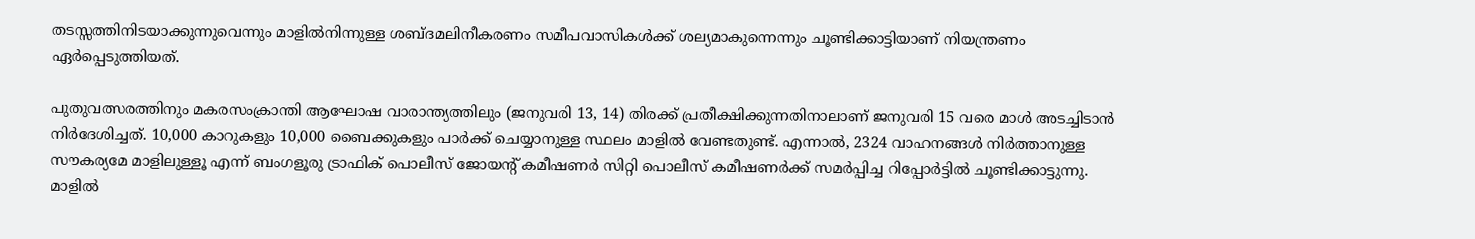തടസ്സത്തിനിടയാക്കുന്നുവെന്നും മാളില്‍നിന്നുള്ള ശബ്ദമലിനീകരണം സമീപവാസികള്‍ക്ക് ശല്യമാകുന്നെന്നും ചൂണ്ടിക്കാട്ടിയാണ് നിയന്ത്രണം ഏര്‍പ്പെടുത്തിയത്.

പുതുവത്സരത്തിനും മകരസംക്രാന്തി ആഘോഷ വാരാന്ത്യത്തിലും (ജനുവരി 13, 14) തിരക്ക് പ്രതീക്ഷിക്കുന്നതിനാലാണ് ജനുവരി 15 വരെ മാള്‍ അടച്ചിടാൻ നിര്‍ദേശിച്ചത്. 10,000 കാറുകളും 10,000 ബൈക്കുകളും പാര്‍ക്ക് ചെയ്യാനുള്ള സ്ഥലം മാളില്‍ വേണ്ടതുണ്ട്. എന്നാല്‍, 2324 വാഹനങ്ങള്‍ നിര്‍ത്താനുള്ള സൗകര്യമേ മാളിലുള്ളൂ എന്ന് ബംഗളൂരു ട്രാഫിക് പൊലീസ് ജോയന്റ് കമീഷണര്‍ സിറ്റി പൊലീസ് കമീഷണര്‍ക്ക് സമര്‍പ്പിച്ച റിപ്പോര്‍ട്ടില്‍ ചൂണ്ടിക്കാട്ടുന്നു. മാളില്‍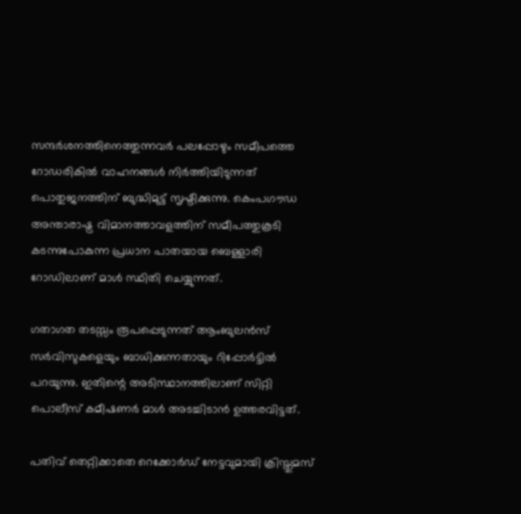സന്ദര്‍ശനത്തിനെത്തുന്നവര്‍ പലപ്പോഴും സമീപത്തെ റോഡരികില്‍ വാഹനങ്ങള്‍ നിര്‍ത്തിയിടുന്നത് പൊതുജനത്തിന് ബുദ്ധിമുട്ട് സൃഷ്ടിക്കുന്നു. കെംപഗൗഡ അന്താരാഷ്ട്ര വിമാനത്താവളത്തിന് സമീപത്തുകൂടി കടന്നുപോകുന്ന പ്രധാന പാതയായ ബെള്ളാരി റോഡിലാണ് മാള്‍ സ്ഥിതി ചെയ്യുന്നത്.

ഗതാഗത തടസ്സം രൂപപ്പെടുന്നത് ആംബുലൻസ് സര്‍വിസുകളെയും ബാധിക്കുന്നതായും റിപ്പോര്‍ട്ടില്‍ പറയുന്നു. ഇതിന്റെ അടിസ്ഥാനത്തിലാണ് സിറ്റി പൊലീസ് കമീഷണര്‍ മാള്‍ അടച്ചിടാൻ ഉത്തരവിട്ടത്.

പതിവ് തെറ്റിക്കാതെ റെക്കോര്‍ഡ് നേട്ടവുമായി ക്രിസ്തുമസ്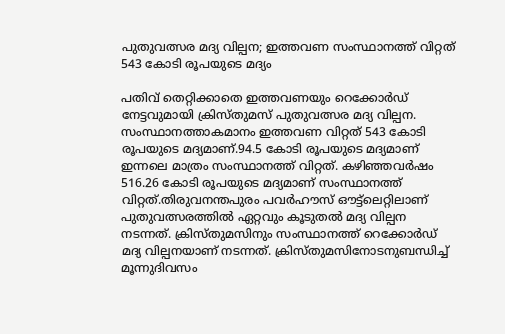പുതുവത്സര മദ്യ വില്പന; ഇത്തവണ സംസ്ഥാനത്ത് വിറ്റത് 543 കോടി രൂപയുടെ മദ്യം

പതിവ് തെറ്റിക്കാതെ ഇത്തവണയും റെക്കോര്‍ഡ് നേട്ടവുമായി ക്രിസ്തുമസ് പുതുവത്സര മദ്യ വില്പന. സംസ്ഥാനത്താകമാനം ഇത്തവണ വിറ്റത് 543 കോടി രൂപയുടെ മദ്യമാണ്.94.5 കോടി രൂപയുടെ മദ്യമാണ് ഇന്നലെ മാത്രം സംസ്ഥാനത്ത് വിറ്റത്. കഴിഞ്ഞവര്‍ഷം 516.26 കോടി രൂപയുടെ മദ്യമാണ് സംസ്ഥാനത്ത് വിറ്റത്.തിരുവനന്തപുരം പവര്‍ഹൗസ് ഔട്ട്ലെറ്റിലാണ് പുതുവത്സരത്തില്‍ ഏറ്റവും കൂടുതല്‍ മദ്യ വില്പന നടന്നത്. ക്രിസ്തുമസിനും സംസ്ഥാനത്ത് റെക്കോര്‍ഡ് മദ്യ വില്പനയാണ് നടന്നത്. ക്രിസ്തുമസിനോടനുബന്ധിച്ച്‌ മൂന്നുദിവസം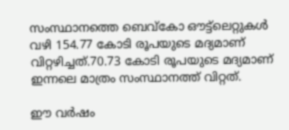സംസ്ഥാനത്തെ ബെവ്‌കോ ഔട്ട്ലെറ്റുകള്‍ വഴി 154.77 കോടി രൂപയുടെ മദ്യമാണ് വിറ്റഴിച്ചത്.70.73 കോടി രൂപയുടെ മദ്യമാണ് ഇന്നലെ മാത്രം സംസ്ഥാനത്ത് വിറ്റത്.

ഈ വര്‍ഷം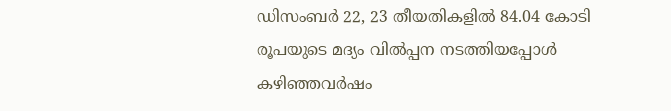ഡിസംബര്‍ 22, 23 തീയതികളില്‍ 84.04 കോടി രൂപയുടെ മദ്യം വില്‍പ്പന നടത്തിയപ്പോള്‍ കഴിഞ്ഞവര്‍ഷം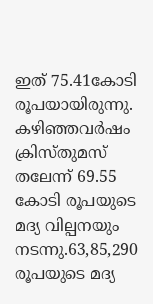ഇത് 75.41കോടി രൂപയായിരുന്നു. കഴിഞ്ഞവര്‍ഷം ക്രിസ്തുമസ് തലേന്ന് 69.55 കോടി രൂപയുടെ മദ്യ വില്പനയും നടന്നു.63,85,290 രൂപയുടെ മദ്യ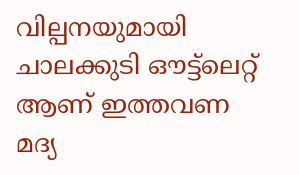വില്പനയുമായി ചാലക്കുടി ഔട്ട്ലെറ്റ് ആണ് ഇത്തവണ മദ്യ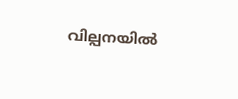വില്പനയില്‍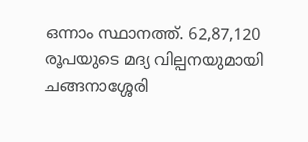ഒന്നാം സ്ഥാനത്ത്. 62,87,120 രൂപയുടെ മദ്യ വില്പനയുമായി ചങ്ങനാശ്ശേരി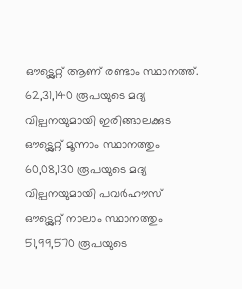ഔട്ട്ലെറ്റ് ആണ് രണ്ടാം സ്ഥാനത്ത്. 62,31,140 രൂപയുടെ മദ്യ വില്പനയുമായി ഇരിങ്ങാലക്കുട ഔട്ട്ലെറ്റ് മൂന്നാം സ്ഥാനത്തും 60,08,130 രൂപയുടെ മദ്യ വില്പനയുമായി പവര്‍ഹൗസ് ഔട്ട്ലെറ്റ് നാലാം സ്ഥാനത്തും 51,99,570 രൂപയുടെ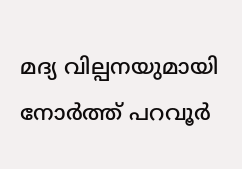മദ്യ വില്പനയുമായി നോര്‍ത്ത് പറവൂര്‍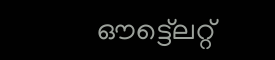ഔട്ട്ലെറ്റ്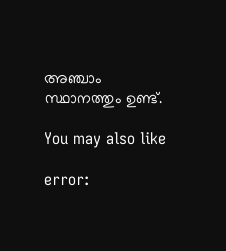അഞ്ചാം സ്ഥാനത്തും ഉണ്ട്.

You may also like

error: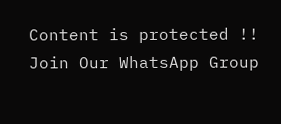Content is protected !!
Join Our WhatsApp Group